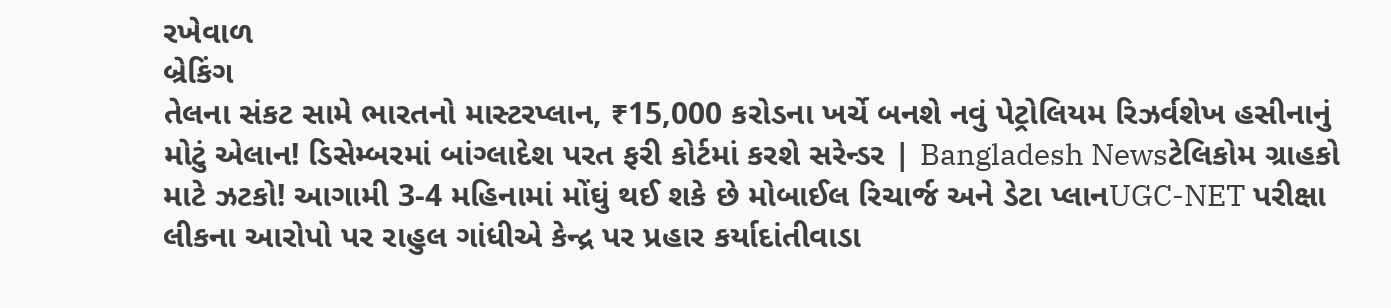રખેવાળ
બ્રેકિંગ
તેલના સંકટ સામે ભારતનો માસ્ટરપ્લાન, ₹15,000 કરોડના ખર્ચે બનશે નવું પેટ્રોલિયમ રિઝર્વશેખ હસીનાનું મોટું એલાન! ડિસેમ્બરમાં બાંગ્લાદેશ પરત ફરી કોર્ટમાં કરશે સરેન્ડર | Bangladesh Newsટેલિકોમ ગ્રાહકો માટે ઝટકો! આગામી 3-4 મહિનામાં મોંઘું થઈ શકે છે મોબાઈલ રિચાર્જ અને ડેટા પ્લાનUGC-NET પરીક્ષા લીકના આરોપો પર રાહુલ ગાંધીએ કેન્દ્ર પર પ્રહાર કર્યાદાંતીવાડા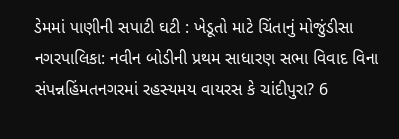ડેમમાં પાણીની સપાટી ઘટી : ખેડૂતો માટે ચિંતાનું મોજુંડીસા નગરપાલિકા: નવીન બોડીની પ્રથમ સાધારણ સભા વિવાદ વિના સંપન્નહિંમતનગરમાં રહસ્યમય વાયરસ કે ચાંદીપુરા? 6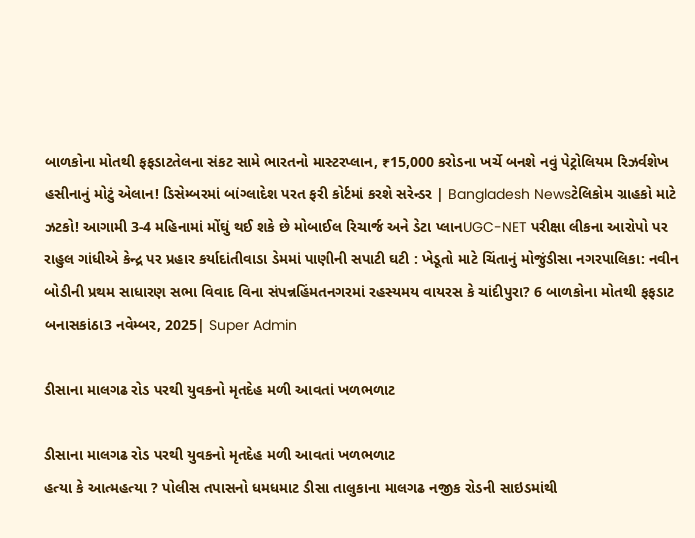બાળકોના મોતથી ફફડાટતેલના સંકટ સામે ભારતનો માસ્ટરપ્લાન, ₹15,000 કરોડના ખર્ચે બનશે નવું પેટ્રોલિયમ રિઝર્વશેખ હસીનાનું મોટું એલાન! ડિસેમ્બરમાં બાંગ્લાદેશ પરત ફરી કોર્ટમાં કરશે સરેન્ડર | Bangladesh Newsટેલિકોમ ગ્રાહકો માટે ઝટકો! આગામી 3-4 મહિનામાં મોંઘું થઈ શકે છે મોબાઈલ રિચાર્જ અને ડેટા પ્લાનUGC-NET પરીક્ષા લીકના આરોપો પર રાહુલ ગાંધીએ કેન્દ્ર પર પ્રહાર કર્યાદાંતીવાડા ડેમમાં પાણીની સપાટી ઘટી : ખેડૂતો માટે ચિંતાનું મોજુંડીસા નગરપાલિકા: નવીન બોડીની પ્રથમ સાધારણ સભા વિવાદ વિના સંપન્નહિંમતનગરમાં રહસ્યમય વાયરસ કે ચાંદીપુરા? 6 બાળકોના મોતથી ફફડાટ
બનાસકાંઠા3 નવેમ્બર, 2025| Super Admin

ડીસાના માલગઢ રોડ પરથી યુવકનો મૃતદેહ મળી આવતાં ખળભળાટ

ડીસાના માલગઢ રોડ પરથી યુવકનો મૃતદેહ મળી આવતાં ખળભળાટ
હત્યા કે આત્મહત્યા ? પોલીસ તપાસનો ધમધમાટ ડીસા તાલુકાના માલગઢ નજીક રોડની સાઇડમાંથી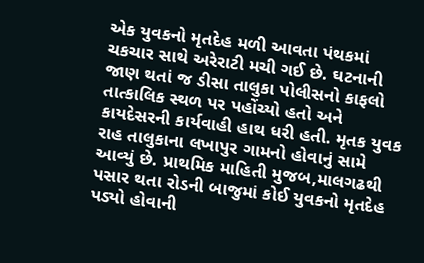એક યુવકનો મૃતદેહ મળી આવતા પંથકમાં ચકચાર સાથે અરેરાટી મચી ગઈ છે. ઘટનાની જાણ થતાં જ ડીસા તાલુકા પોલીસનો કાફલો તાત્કાલિક સ્થળ પર પહોંચ્યો હતો અને કાયદેસરની કાર્યવાહી હાથ ધરી હતી. મૃતક યુવક રાહ તાલુકાના લખાપુર ગામનો હોવાનું સામે આવ્યું છે. પ્રાથમિક માહિતી મુજબ,માલગઢથી પસાર થતા રોડની બાજુમાં કોઈ યુવકનો મૃતદેહ પડ્યો હોવાની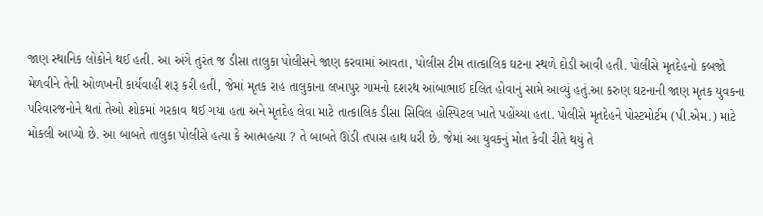જાણ સ્થાનિક લોકોને થઈ હતી. આ અંગે તુરંત જ ડીસા તાલુકા પોલીસને જાણ કરવામાં આવતા, પોલીસ ટીમ તાત્કાલિક ઘટના સ્થળે દોડી આવી હતી. પોલીસે મૃતદેહનો કબજો મેળવીને તેની ઓળખની કાર્યવાહી શરૂ કરી હતી, જેમાં મૃતક રાહ તાલુકાના લખાપુર ગામનો દશરથ આંબાભાઈ દલિત હોવાનું સામે આવ્યું હતું.આ કરુણ ઘટનાની જાણ મૃતક યુવકના પરિવારજનોને થતાં તેઓ શોકમાં ગરકાવ થઈ ગયા હતા અને મૃતદેહ લેવા માટે તાત્કાલિક ડીસા સિવિલ હોસ્પિટલ ખાતે પહોંચ્યા હતા. પોલીસે મૃતદેહને પોસ્ટમોર્ટમ (પી.એમ.) માટે મોકલી આપ્યો છે. આ બાબતે તાલુકા પોલીસે હત્યા કે આત્મહત્યા ? તે બાબતે ઊંડી તપાસ હાથ ધરી છે. જેમાં આ યુવકનું મોત કેવી રીતે થયું તે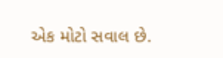એક મોટો સવાલ છે.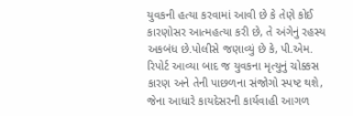યુવકની હત્યા કરવામાં આવી છે કે તેણે કોઈ કારણોસર આત્મહત્યા કરી છે, તે અંગેનું રહસ્ય અકબંધ છે.પોલીસે જણાવ્યું છે કે, પી.એમ. રિપોર્ટ આવ્યા બાદ જ યુવકના મૃત્યુનું ચોક્કસ કારણ અને તેની પાછળના સંજોગો સ્પષ્ટ થશે, જેના આધારે કાયદેસરની કાર્યવાહી આગળ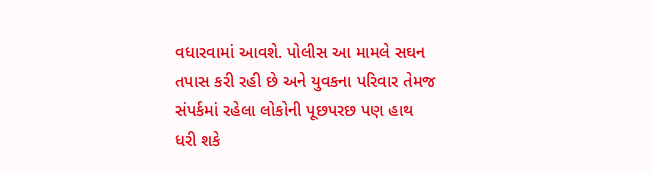વધારવામાં આવશે. પોલીસ આ મામલે સઘન તપાસ કરી રહી છે અને યુવકના પરિવાર તેમજ સંપર્કમાં રહેલા લોકોની પૂછપરછ પણ હાથ ધરી શકે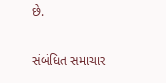છે.

સંબંધિત સમાચાર